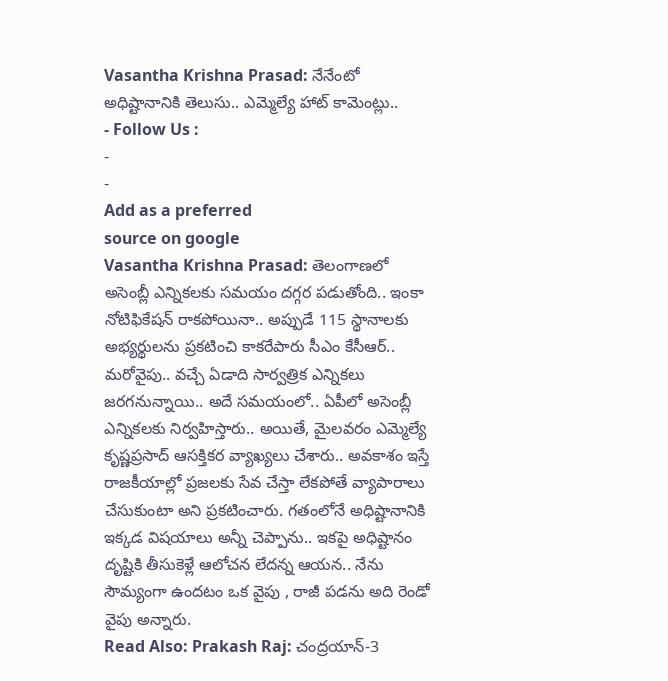Vasantha Krishna Prasad: నేనేంటో అధిష్టానానికి తెలుసు.. ఎమ్మెల్యే హాట్ కామెంట్లు..
- Follow Us :
-
-
Add as a preferred
source on google
Vasantha Krishna Prasad: తెలంగాణలో అసెంబ్లీ ఎన్నికలకు సమయం దగ్గర పడుతోంది.. ఇంకా నోటిఫికేషన్ రాకపోయినా.. అప్పుడే 115 స్థానాలకు అభ్యర్థులను ప్రకటించి కాకరేపారు సీఎం కేసీఆర్.. మరోవైపు.. వచ్చే ఏడాది సార్వత్రిక ఎన్నికలు జరగనున్నాయి.. అదే సమయంలో.. ఏపీలో అసెంబ్లీ ఎన్నికలకు నిర్వహిస్తారు.. అయితే, మైలవరం ఎమ్మెల్యే కృష్ణప్రసాద్ ఆసక్తికర వ్యాఖ్యలు చేశారు.. అవకాశం ఇస్తే రాజకీయాల్లో ప్రజలకు సేవ చేస్తా లేకపోతే వ్యాపారాలు చేసుకుంటా అని ప్రకటించారు. గతంలోనే అధిష్టానానికి ఇక్కడ విషయాలు అన్నీ చెప్పాను.. ఇకపై అధిష్టానం దృష్టికి తీసుకెళ్లే ఆలోచన లేదన్న ఆయన.. నేను సౌమ్యంగా ఉందటం ఒక వైపు , రాజీ పడను అది రెండో వైపు అన్నారు.
Read Also: Prakash Raj: చంద్రయాన్-3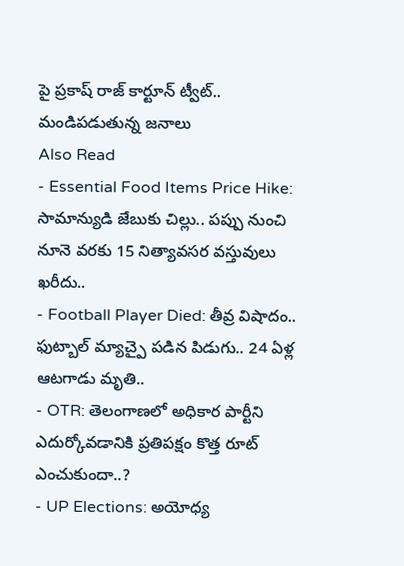పై ప్రకాష్ రాజ్ కార్టూన్ ట్వీట్.. మండిపడుతున్న జనాలు
Also Read
- Essential Food Items Price Hike: సామాన్యుడి జేబుకు చిల్లు.. పప్పు నుంచి నూనె వరకు 15 నిత్యావసర వస్తువులు ఖరీదు..
- Football Player Died: తీవ్ర విషాదం.. ఫుట్బాల్ మ్యాచ్పై పడిన పిడుగు.. 24 ఏళ్ల ఆటగాడు మృతి..
- OTR: తెలంగాణలో అధికార పార్టీని ఎదుర్కోవడానికి ప్రతిపక్షం కొత్త రూట్ ఎంచుకుందా..?
- UP Elections: అయోధ్య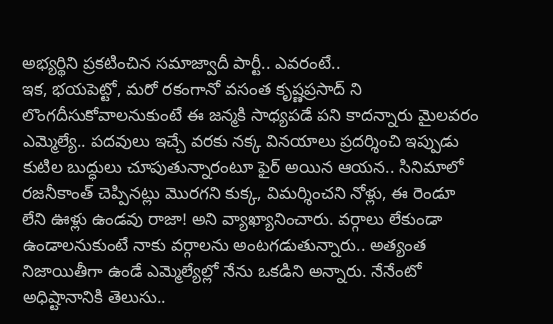అభ్యర్థిని ప్రకటించిన సమాజ్వాదీ పార్టీ.. ఎవరంటే..
ఇక, భయపెట్టో, మరో రకంగానో వసంత కృష్ణప్రసాద్ ని లొంగదీసుకోవాలనుకుంటే ఈ జన్మకి సాధ్యపడే పని కాదన్నారు మైలవరం ఎమ్మెల్యే.. పదవులు ఇచ్చే వరకు నక్క వినయాలు ప్రదర్శించి ఇప్పుడు కుటిల బుద్ధులు చూపుతున్నారంటూ ఫైర్ అయిన ఆయన.. సినిమాలో రజనీకాంత్ చెప్పినట్లు మొరగని కుక్క, విమర్శించని నోళ్లు, ఈ రెండూ లేని ఊళ్లు ఉండవు రాజా! అని వ్యాఖ్యానించారు. వర్గాలు లేకుండా ఉండాలనుకుంటే నాకు వర్గాలను అంటగడుతున్నారు.. అత్యంత నిజాయితీగా ఉండే ఎమ్మెల్యేల్లో నేను ఒకడిని అన్నారు. నేనేంటో అధిష్టానానికి తెలుసు..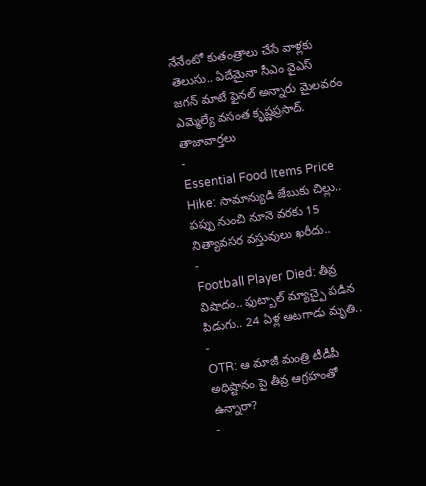నేనేంటో కుతంత్రాలు చేసే వాళ్లకు తెలుసు.. ఏదేమైనా సీఎం వైఎస్ జగన్ మాటే ఫైనల్ అన్నారు మైలవరం ఎమ్మెల్యే వసంత కృష్ణప్రసాద్.
తాజావార్తలు
-
Essential Food Items Price Hike: సామాన్యుడి జేబుకు చిల్లు.. పప్పు నుంచి నూనె వరకు 15 నిత్యావసర వస్తువులు ఖరీదు..
-
Football Player Died: తీవ్ర విషాదం.. ఫుట్బాల్ మ్యాచ్పై పడిన పిడుగు.. 24 ఏళ్ల ఆటగాడు మృతి..
-
OTR: ఆ మాజీ మంత్రి టీడీపీ అధిష్టానం పై తీవ్ర ఆగ్రహంతో ఉన్నారా?
-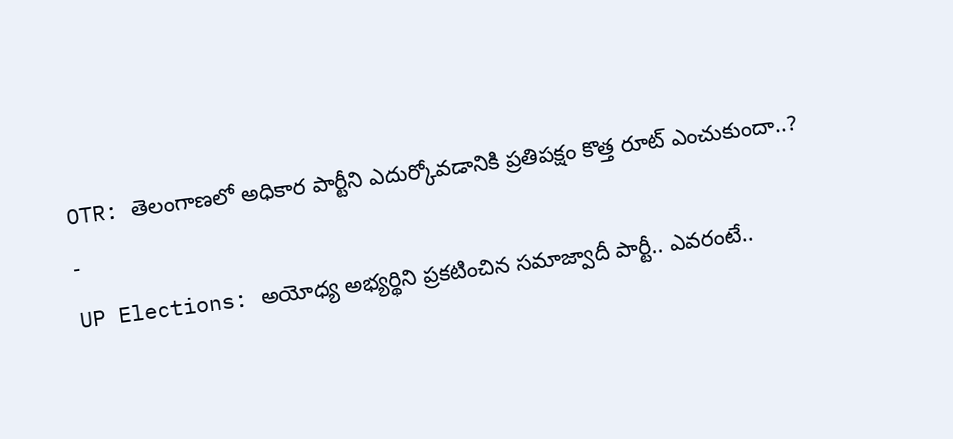OTR: తెలంగాణలో అధికార పార్టీని ఎదుర్కోవడానికి ప్రతిపక్షం కొత్త రూట్ ఎంచుకుందా..?
-
UP Elections: అయోధ్య అభ్యర్థిని ప్రకటించిన సమాజ్వాదీ పార్టీ.. ఎవరంటే..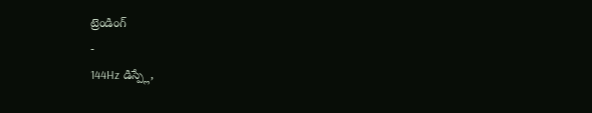ట్రెండింగ్
-
144Hz డిస్ప్లే,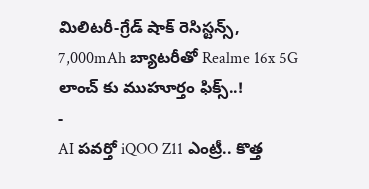మిలిటరీ-గ్రేడ్ షాక్ రెసిస్టన్స్, 7,000mAh బ్యాటరీతో Realme 16x 5G లాంచ్ కు ముహూర్తం ఫిక్స్..!
-
AI పవర్తో iQOO Z11 ఎంట్రీ.. కొత్త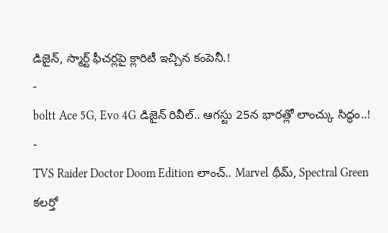డిజైన్, స్మార్ట్ ఫీచర్లపై క్లారిటీ ఇచ్చిన కంపెనీ.!
-
boltt Ace 5G, Evo 4G డిజైన్ రివీల్.. ఆగస్టు 25న భారత్లో లాంచ్కు సిద్ధం..!
-
TVS Raider Doctor Doom Edition లాంచ్.. Marvel థీమ్, Spectral Green కలర్తో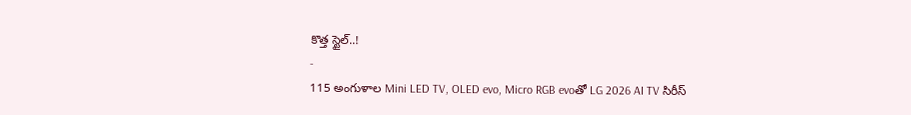కొత్త స్టైల్..!
-
115 అంగుళాల Mini LED TV, OLED evo, Micro RGB evoతో LG 2026 AI TV సిరీస్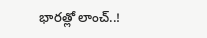భారత్లో లాంచ్..!